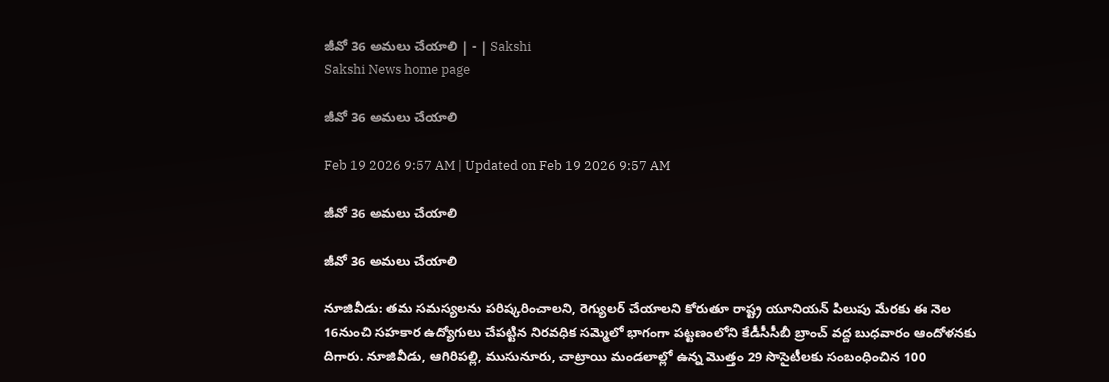జీవో 36 అమలు చేయాలి | - | Sakshi
Sakshi News home page

జీవో 36 అమలు చేయాలి

Feb 19 2026 9:57 AM | Updated on Feb 19 2026 9:57 AM

జీవో 36 అమలు చేయాలి

జీవో 36 అమలు చేయాలి

నూజివీడు: తమ సమస్యలను పరిష్కరించాలని, రెగ్యులర్‌ చేయాలని కోరుతూ రాష్ట్ర యూనియన్‌ పిలుపు మేరకు ఈ నెల 16నుంచి సహకార ఉద్యోగులు చేపట్టిన నిరవధిక సమ్మెలో భాగంగా పట్టణంలోని కేడీసీసీబీ బ్రాంచ్‌ వద్ద బుధవారం ఆందోళనకు దిగారు. నూజివీడు, ఆగిరిపల్లి, ముసునూరు, చాట్రాయి మండలాల్లో ఉన్న మొత్తం 29 సొసైటీలకు సంబంధించిన 100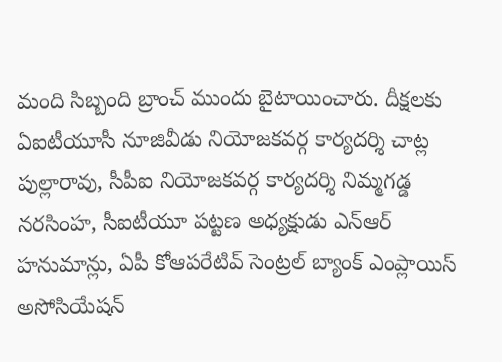మంది సిబ్బంది బ్రాంచ్‌ ముందు బైటాయించారు. దీక్షలకు ఏఐటీయూసీ నూజివీడు నియోజకవర్గ కార్యదర్శి చాట్ల పుల్లారావు, సీపీఐ నియోజకవర్గ కార్యదర్శి నిమ్మగడ్డ నరసింహ, సీఐటీయూ పట్టణ అధ్యక్షుడు ఎన్‌ఆర్‌ హనుమాన్లు, ఏపీ కోఆపరేటివ్‌ సెంట్రల్‌ బ్యాంక్‌ ఎంప్లాయిస్‌ అసోసియేషన్‌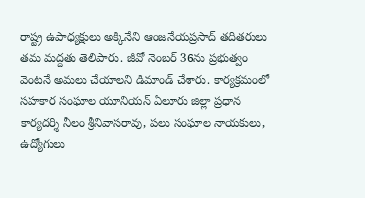రాష్ట్ర ఉపాధ్యక్షులు అక్కినేని ఆంజనేయప్రసాద్‌ తదితరులు తమ మద్దతు తెలిపారు. జీవో నెంబర్‌ 36ను ప్రభుత్వం వెంటనే అమలు చేయాలని డిమాండ్‌ చేశారు. కార్యక్రమంలో సహకార సంఘాల యూనియన్‌ ఏలూరు జిల్లా ప్రధాన కార్యదర్శి నీలం శ్రీనివాసరావు, పలు సంఘాల నాయకులు, ఉద్యోగులు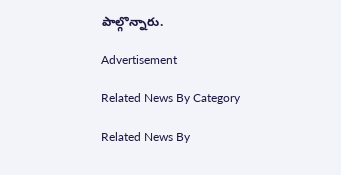పాల్గొన్నారు.

Advertisement

Related News By Category

Related News By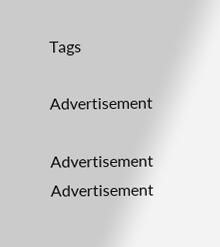Tags

Advertisement

Advertisement
Advertisement